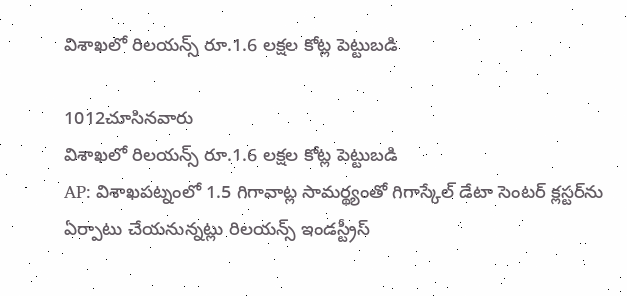విశాఖలో రిలయన్స్ రూ.1.6 లక్షల కోట్ల పెట్టుబడి

1012చూసినవారు
విశాఖలో రిలయన్స్ రూ.1.6 లక్షల కోట్ల పెట్టుబడి
AP: విశాఖపట్నంలో 1.5 గిగావాట్ల సామర్థ్యంతో గిగాస్కేల్ డేటా సెంటర్ క్లస్టర్‌ను ఏర్పాటు చేయనున్నట్లు రిలయన్స్ ఇండస్ట్రీస్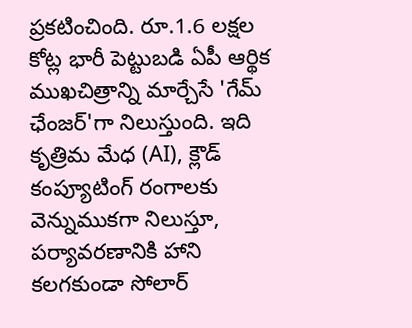ప్రకటించింది. రూ.1.6 లక్షల కోట్ల భారీ పెట్టుబడి ఏపీ ఆర్థిక ముఖచిత్రాన్ని మార్చేసే 'గేమ్ ఛేంజర్'గా నిలుస్తుంది. ఇది కృత్రిమ మేధ (AI), క్లౌడ్ కంప్యూటింగ్ రంగాలకు వెన్నుముకగా నిలుస్తూ, పర్యావరణానికి హాని కలగకుండా సోలార్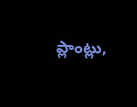ప్లాంట్లు,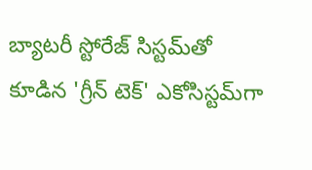బ్యాటరీ స్టోరేజ్ సిస్టమ్‌తో కూడిన 'గ్రీన్ టెక్' ఎకోసిస్టమ్‌గా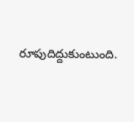రూపుదిద్దుకుంటుంది.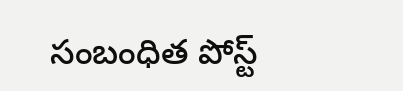సంబంధిత పోస్ట్